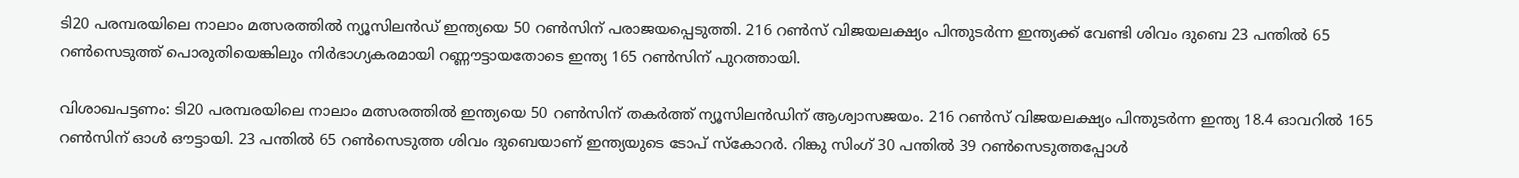ടി20 പരമ്പരയിലെ നാലാം മത്സരത്തിൽ ന്യൂസിലൻഡ് ഇന്ത്യയെ 50 റൺസിന് പരാജയപ്പെടുത്തി. 216 റൺസ് വിജയലക്ഷ്യം പിന്തുടർന്ന ഇന്ത്യക്ക് വേണ്ടി ശിവം ദുബെ 23 പന്തിൽ 65 റൺസെടുത്ത് പൊരുതിയെങ്കിലും നിർഭാഗ്യകരമായി റണ്ണൗട്ടായതോടെ ഇന്ത്യ 165 റൺസിന് പുറത്തായി.

വിശാഖപട്ടണം: ടി20 പരമ്പരയിലെ നാലാം മത്സരത്തില്‍ ഇന്ത്യയെ 50 റണ്‍സിന് തകര്‍ത്ത് ന്യൂസിലന്‍ഡിന് ആശ്വാസജയം. 216 റണ്‍സ് വിജയലക്ഷ്യം പിന്തുടർന്ന ഇന്ത്യ 18.4 ഓവറില്‍ 165 റണ്‍സിന് ഓള്‍ ഔട്ടായി. 23 പന്തില്‍ 65 റണ്‍സെടുത്ത ശിവം ദുബെയാണ് ഇന്ത്യയുടെ ടോപ് സ്കോറര്‍. റിങ്കു സിംഗ് 30 പന്തില്‍ 39 റണ്‍സെടുത്തപ്പോള്‍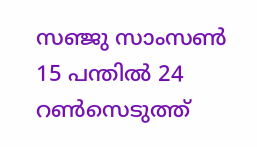സഞ്ജു സാംസണ്‍ 15 പന്തില്‍ 24 റണ്‍സെടുത്ത്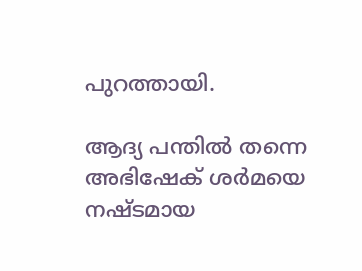പുറത്തായി.

ആദ്യ പന്തില്‍ തന്നെ അഭിഷേക് ശര്‍മയെ നഷ്ടമായ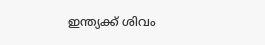ഇന്ത്യക്ക് ശിവം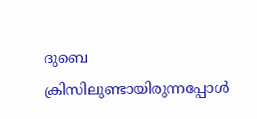ദുബെ ക്രിസിലുണ്ടായിരുന്നപ്പോള്‍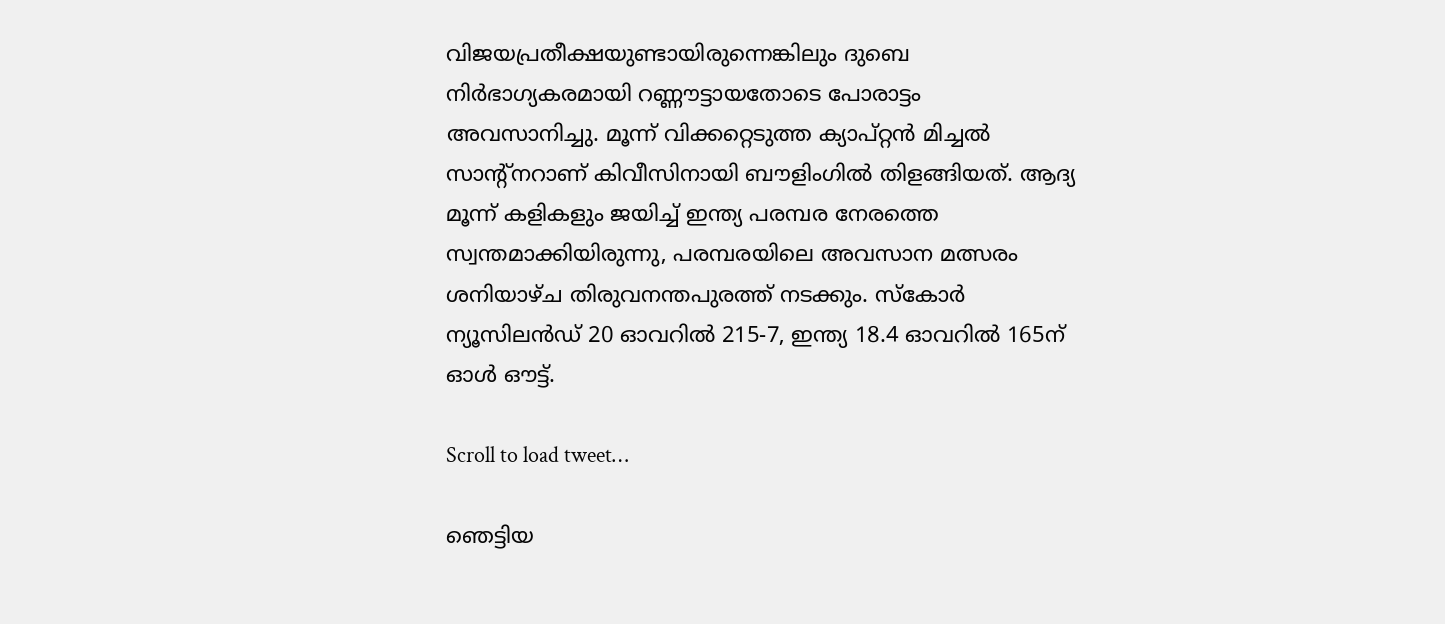വിജയപ്രതീക്ഷയുണ്ടായിരുന്നെങ്കിലും ദുബെ നിര്‍ഭാഗ്യകരമായി റണ്ണൗട്ടായതോടെ പോരാട്ടം അവസാനിച്ചു. മൂന്ന് വിക്കറ്റെടുത്ത ക്യാപ്റ്റൻ മിച്ചല്‍ സാന്‍റ്നറാണ് കിവീസിനായി ബൗളിംഗില്‍ തിളങ്ങിയത്. ആദ്യ മൂന്ന് കളികളും ജയിച്ച് ഇന്ത്യ പരമ്പര നേരത്തെ സ്വന്തമാക്കിയിരുന്നു, പരമ്പരയിലെ അവസാന മത്സരം ശനിയാഴ്ച തിരുവനന്തപുരത്ത് നടക്കും. സ്കോര്‍ ന്യൂസിലന്‍ഡ് 20 ഓവറില്‍ 215-7, ഇന്ത്യ 18.4 ഓവറില്‍ 165ന് ഓള്‍ ഔട്ട്.

Scroll to load tweet…

ഞെട്ടിയ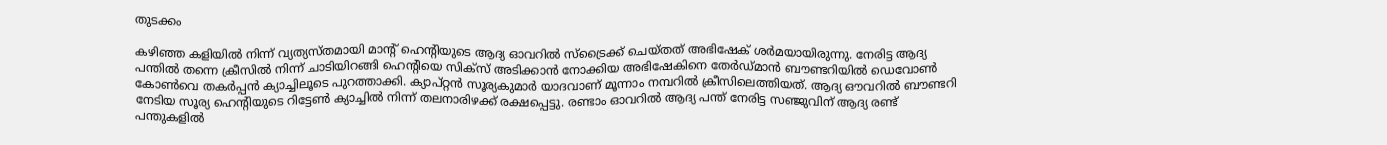തുടക്കം

കഴിഞ്ഞ കളിയില്‍ നിന്ന് വ്യത്യസ്തമായി മാന്‍റ് ഹെന്‍റിയുടെ ആദ്യ ഓവറില്‍ സ്ട്രൈക്ക് ചെയ്തത് അഭിഷേക് ശര്‍മയായിരുന്നു. നേരിട്ട ആദ്യ പന്തില്‍ തന്നെ ക്രീസില്‍ നിന്ന് ചാടിയിറങ്ങി ഹെന്‍റിയെ സിക്സ് അടിക്കാന്‍ നോക്കിയ അഭിഷേകിനെ തേര്‍ഡ്‌മാന്‍ ബൗണ്ടറിയില്‍ ഡെവോണ്‍ കോണ്‍വെ തകര്‍പ്പന്‍ ക്യാച്ചിലൂടെ പുറത്താക്കി. ക്യാപ്റ്റൻ സൂര്യകുമാര്‍ യാദവാണ് മൂന്നാം നമ്പറില്‍ ക്രീസിലെത്തിയത്. ആദ്യ ഔവറില്‍ ബൗണ്ടറി നേടിയ സൂര്യ ഹെന്‍റിയുടെ റിട്ടേണ്‍ ക്യാച്ചില്‍ നിന്ന് തലനാരിഴക്ക് രക്ഷപ്പെട്ടു. രണ്ടാം ഓവറില്‍ ആദ്യ പന്ത് നേരിട്ട സഞ്ജുവിന് ആദ്യ രണ്ട് പന്തുകളില്‍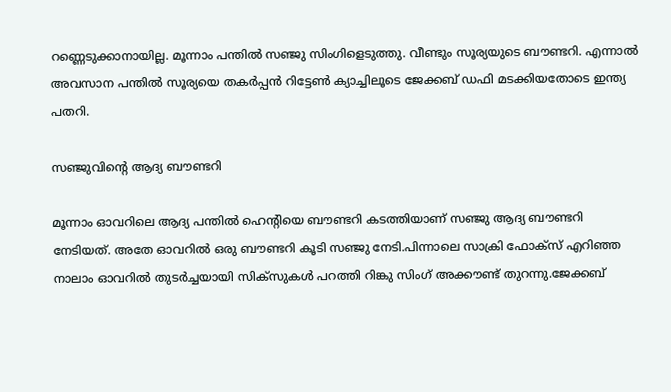റണ്ണെടുക്കാനായില്ല. മൂന്നാം പന്തില്‍ സഞ്ജു സിംഗിളെടുത്തു. വീണ്ടും സൂര്യയുടെ ബൗണ്ടറി. എന്നാല്‍ അവസാന പന്തില്‍ സൂര്യയെ തകര്‍പ്പൻ റിട്ടേണ്‍ ക്യാച്ചിലൂടെ ജേക്കബ് ഡഫി മടക്കിയതോടെ ഇന്ത്യ പതറി.

സഞ്ജുവിന്‍റെ ആദ്യ ബൗണ്ടറി

മൂന്നാം ഓവറിലെ ആദ്യ പന്തില്‍ ഹെന്‍റിയെ ബൗണ്ടറി കടത്തിയാണ് സഞ്ജു ആദ്യ ബൗണ്ടറി നേടിയത്. അതേ ഓവറില്‍ ഒരു ബൗണ്ടറി കൂടി സഞ്ജു നേടി.പിന്നാലെ സാക്രി ഫോക്സ് എറിഞ്ഞ നാലാം ഓവറില്‍ തുടര്‍ച്ചയായി സിക്സുകള്‍ പറത്തി റിങ്കു സിംഗ് അക്കൗണ്ട് തുറന്നു.ജേക്കബ്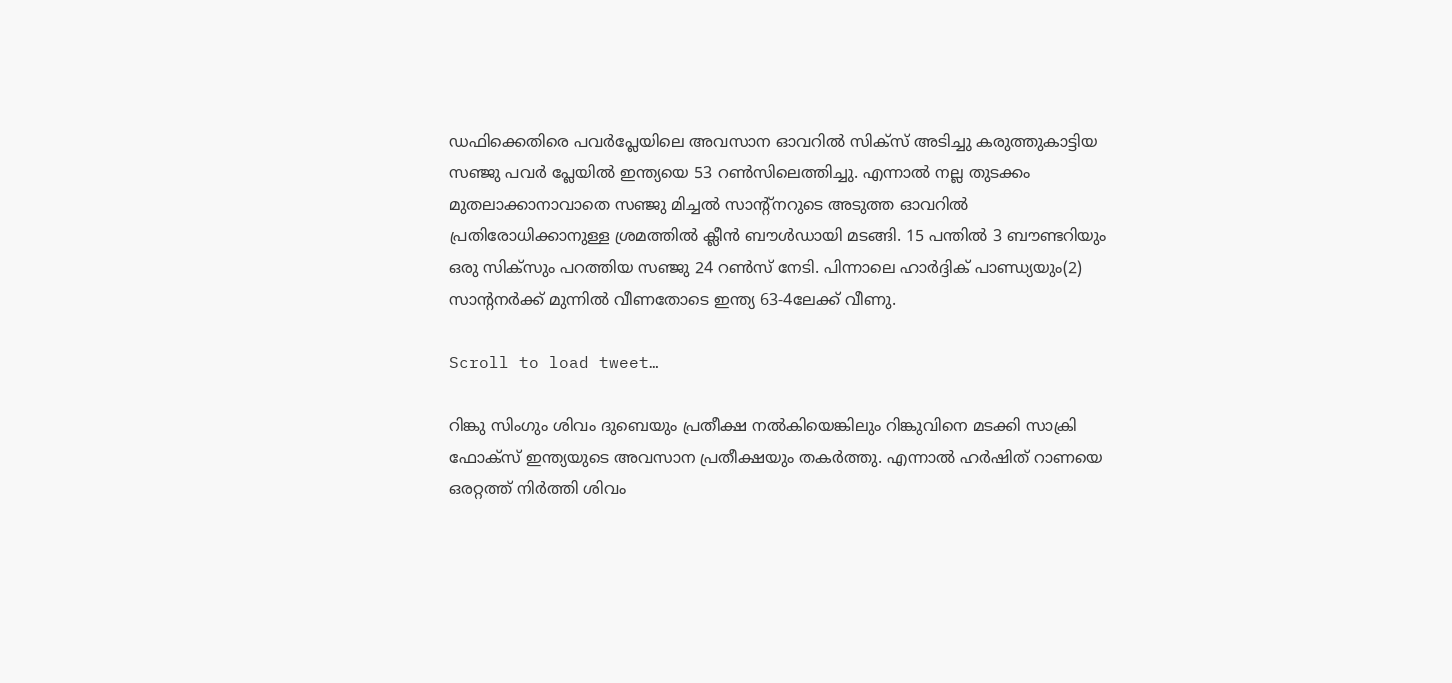ഡഫിക്കെതിരെ പവര്‍പ്ലേയിലെ അവസാന ഓവറില്‍ സിക്സ് അടിച്ചു കരുത്തുകാട്ടിയ സഞ്ജു പവര്‍ പ്ലേയില്‍ ഇന്ത്യയെ 53 റണ്‍സിലെത്തിച്ചു. എന്നാല്‍ നല്ല തുടക്കം മുതലാക്കാനാവാതെ സഞ്ജു മിച്ചല്‍ സാന്‍റ്നറുടെ അടുത്ത ഓവറില്‍ പ്രതിരോധിക്കാനുള്ള ശ്രമത്തില്‍ ക്ലീന്‍ ബൗള്‍ഡായി മടങ്ങി. 15 പന്തില്‍ 3 ബൗണ്ടറിയും ഒരു സിക്സും പറത്തിയ സഞ്ജു 24 റണ്‍സ് നേടി. പിന്നാലെ ഹാര്‍ദ്ദിക് പാണ്ഡ്യയും(2) സാന്‍റനര്‍ക്ക് മുന്നില്‍ വീണതോടെ ഇന്ത്യ 63-4ലേക്ക് വീണു.

Scroll to load tweet…

റിങ്കു സിംഗും ശിവം ദുബെയും പ്രതീക്ഷ നല്‍കിയെങ്കിലും റിങ്കുവിനെ മടക്കി സാക്രി ഫോക്സ് ഇന്ത്യയുടെ അവസാന പ്രതീക്ഷയും തകര്‍ത്തു. എന്നാല്‍ ഹര്‍ഷിത് റാണയെ ഒരറ്റത്ത് നിര്‍ത്തി ശിവം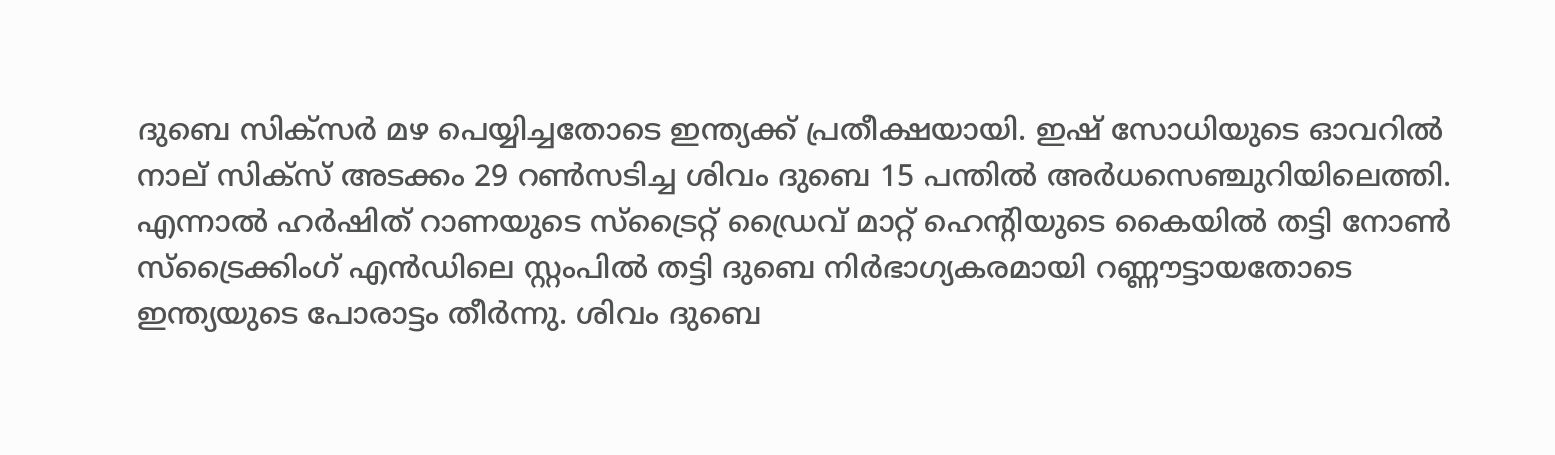ദുബെ സിക്സര്‍ മഴ പെയ്യിച്ചതോടെ ഇന്ത്യക്ക് പ്രതീക്ഷയായി. ഇഷ് സോധിയുടെ ഓവറില്‍ നാല് സിക്സ് അടക്കം 29 റണ്‍സടിച്ച ശിവം ദുബെ 15 പന്തില്‍ അര്‍ധസെഞ്ചുറിയിലെത്തി. എന്നാല്‍ ഹര്‍ഷിത് റാണയുടെ സ്ട്രൈറ്റ് ഡ്രൈവ് മാറ്റ് ഹെന്‍റിയുടെ കൈയില്‍ തട്ടി നോണ്‍ സ്ട്രൈക്കിംഗ് എന്‍ഡിലെ സ്റ്റംപില്‍ തട്ടി ദുബെ നിര്‍ഭാഗ്യകരമായി റണ്ണൗട്ടായതോടെ ഇന്ത്യയുടെ പോരാട്ടം തീര്‍ന്നു. ശിവം ദുബെ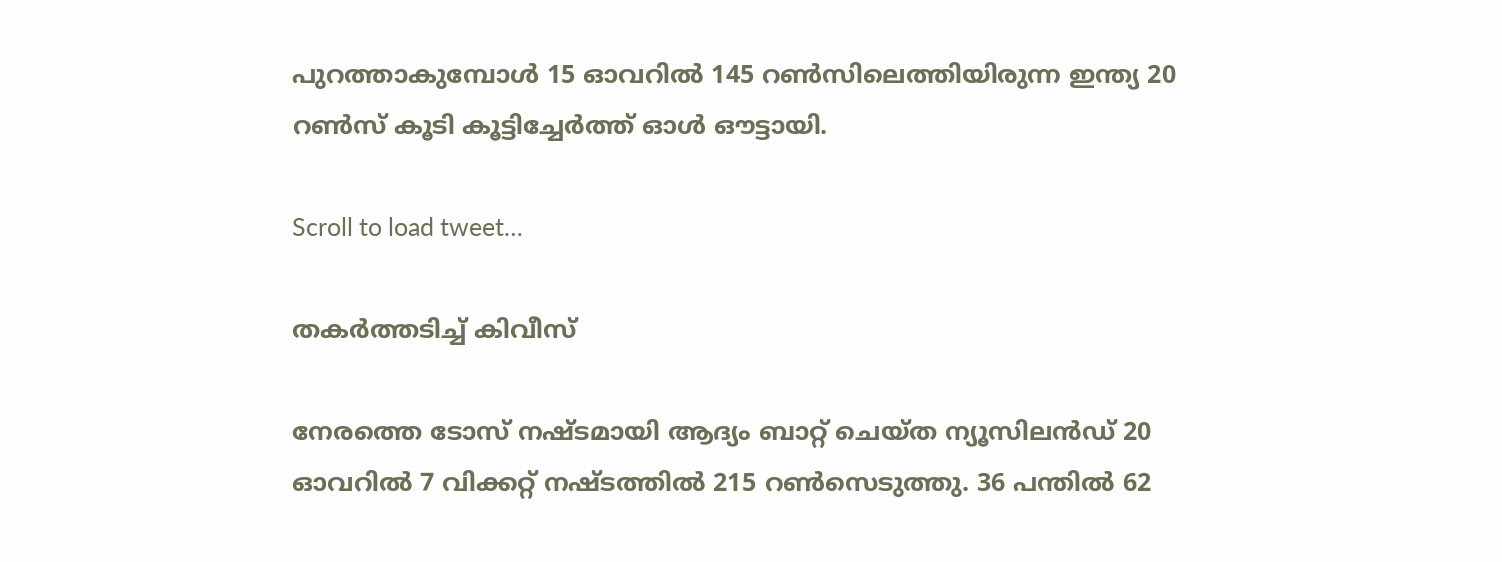പുറത്താകുമ്പോള്‍ 15 ഓവറില്‍ 145 റണ്‍സിലെത്തിയിരുന്ന ഇന്ത്യ 20 റണ്‍സ് കൂടി കൂട്ടിച്ചേര്‍ത്ത് ഓള്‍ ഔട്ടായി.

Scroll to load tweet…

തകര്‍ത്തടിച്ച് കിവീസ്

നേരത്തെ ടോസ് നഷ്ടമായി ആദ്യം ബാറ്റ് ചെയ്ത ന്യൂസിലന്‍ഡ് 20 ഓവറില്‍ 7 വിക്കറ്റ് നഷ്ടത്തില്‍ 215 റണ്‍സെടുത്തു. 36 പന്തില്‍ 62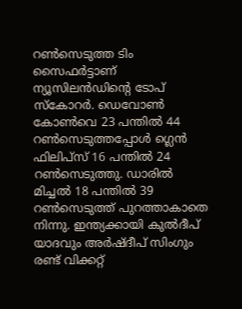റണ്‍സെടുത്ത ടിം സൈഫര്‍ട്ടാണ് ന്യൂസിലന്‍ഡിന്‍റെ ടോപ് സ്കോറര്‍. ഡെവോണ്‍ കോണ്‍വെ 23 പന്തില്‍ 44 റണ്‍സെടുത്തപ്പോള്‍ ഗ്ലെന്‍ ഫിലിപ്സ് 16 പന്തില്‍ 24 റണ്‍സെടുത്തു. ഡാരില്‍ മിച്ചല്‍ 18 പന്തില്‍ 39 റണ്‍സെടുത്ത് പുറത്താകാതെ നിന്നു. ഇന്ത്യക്കായി കുല്‍ദീപ് യാദവും അര്‍ഷ്ദീപ് സിംഗും രണ്ട് വിക്കറ്റ്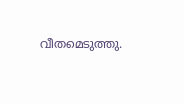വീതമെടുത്തു.